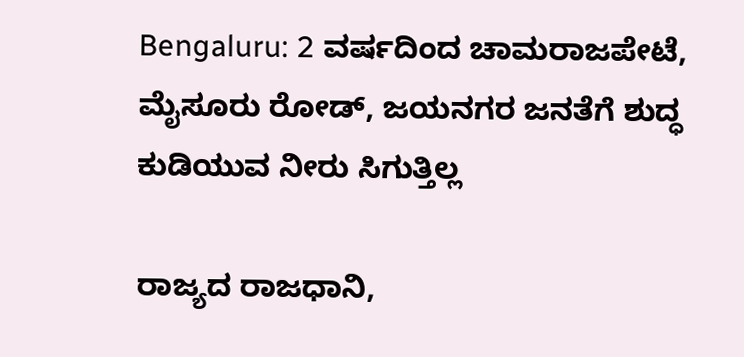Bengaluru: 2 ವರ್ಷದಿಂದ ಚಾಮರಾಜಪೇಟೆ, ಮೈಸೂರು ರೋಡ್, ಜಯನಗರ ಜನತೆಗೆ ಶುದ್ಧ ಕುಡಿಯುವ ನೀರು ಸಿಗುತ್ತಿಲ್ಲ

ರಾಜ್ಯದ ರಾಜಧಾನಿ,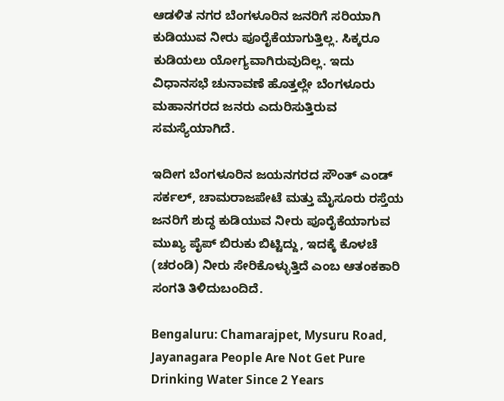ಆಡಳಿತ ನಗರ ಬೆಂಗಳೂರಿನ ಜನರಿಗೆ ಸರಿಯಾಗಿ ಕುಡಿಯುವ ನೀರು ಪೂರೈಕೆಯಾಗುತ್ತಿಲ್ಲ. ಸಿಕ್ಕರೂ ಕುಡಿಯಲು ಯೋಗ್ಯವಾಗಿರುವುದಿಲ್ಲ. ಇದು ವಿಧಾನಸಭೆ ಚುನಾವಣೆ ಹೊತ್ತಲ್ಲೇ ಬೆಂಗಳೂರು ಮಹಾನಗರದ ಜನರು ಎದುರಿಸುತ್ತಿರುವ ಸಮಸ್ಯೆಯಾಗಿದೆ.

ಇದೀಗ ಬೆಂಗಳೂರಿನ ಜಯನಗರದ ಸೌಂತ್ ಎಂಡ್ ಸರ್ಕಲ್, ಚಾಮರಾಜಪೇಟೆ ಮತ್ತು ಮೈಸೂರು ರಸ್ತೆಯ ಜನರಿಗೆ ಶುದ್ಧ ಕುಡಿಯುವ ನೀರು ಪೂರೈಕೆಯಾಗುವ ಮುಖ್ಯ ಪೈಪ್ ಬಿರುಕು ಬಿಟ್ಟಿದ್ದು, ಇದಕ್ಕೆ ಕೊಳಚೆ (ಚರಂಡಿ) ನೀರು ಸೇರಿಕೊಳ್ಳುತ್ತಿದೆ ಎಂಬ ಆತಂಕಕಾರಿ ಸಂಗತಿ ತಿಳಿದುಬಂದಿದೆ.

Bengaluru: Chamarajpet, Mysuru Road, Jayanagara People Are Not Get Pure Drinking Water Since 2 Years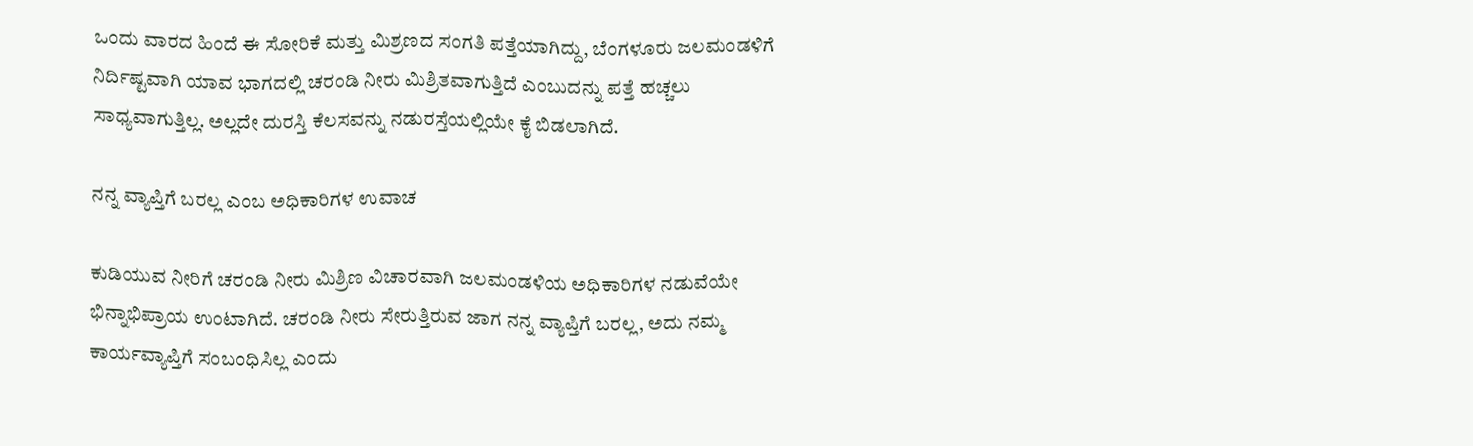ಒಂದು ವಾರದ ಹಿಂದೆ ಈ ಸೋರಿಕೆ ಮತ್ತು ಮಿಶ್ರಣದ ಸಂಗತಿ ಪತ್ತೆಯಾಗಿದ್ದು, ಬೆಂಗಳೂರು ಜಲಮಂಡಳಿಗೆ ನಿರ್ದಿಷ್ಟವಾಗಿ ಯಾವ ಭಾಗದಲ್ಲಿ ಚರಂಡಿ ನೀರು ಮಿಶ್ರಿತವಾಗುತ್ತಿದೆ ಎಂಬುದನ್ನು ಪತ್ತೆ ಹಚ್ಚಲು ಸಾಧ್ಯವಾಗುತ್ತಿಲ್ಲ. ಅಲ್ಲದೇ ದುರಸ್ತಿ ಕೆಲಸವನ್ನು ನಡುರಸ್ತೆಯಲ್ಲಿಯೇ ಕೈ ಬಿಡಲಾಗಿದೆ.

ನನ್ನ ವ್ಯಾಪ್ತಿಗೆ ಬರಲ್ಲ ಎಂಬ ಅಧಿಕಾರಿಗಳ ಉವಾಚ

ಕುಡಿಯುವ ನೀರಿಗೆ ಚರಂಡಿ ನೀರು ಮಿಶ್ರಿಣ ವಿಚಾರವಾಗಿ ಜಲಮಂಡಳಿಯ ಅಧಿಕಾರಿಗಳ ನಡುವೆಯೇ ಭಿನ್ನಾಭಿಪ್ರಾಯ ಉಂಟಾಗಿದೆ. ಚರಂಡಿ ನೀರು ಸೇರುತ್ತಿರುವ ಜಾಗ ನನ್ನ ವ್ಯಾಪ್ತಿಗೆ ಬರಲ್ಲ, ಅದು ನಮ್ಮ ಕಾರ್ಯವ್ಯಾಪ್ತಿಗೆ ಸಂಬಂಧಿಸಿಲ್ಲ ಎಂದು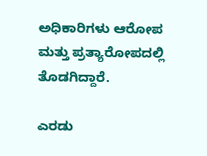ಅಧಿಕಾರಿಗಳು ಆರೋಪ ಮತ್ತು ಪ್ರತ್ಯಾರೋಪದಲ್ಲಿ ತೊಡಗಿದ್ದಾರೆ.

ಎರಡು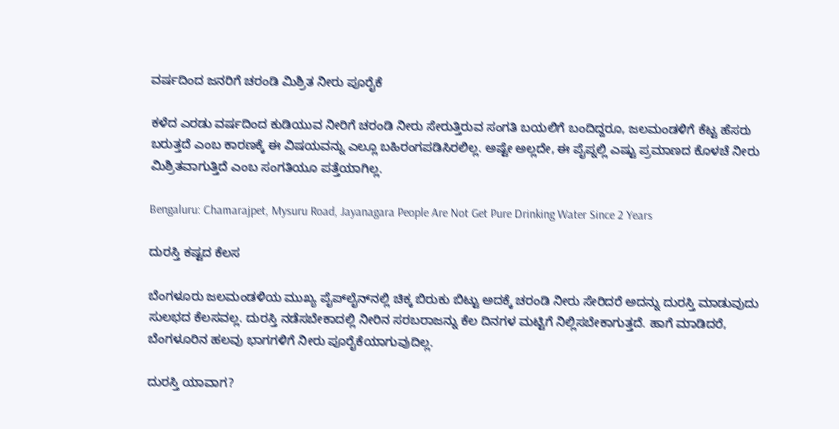ವರ್ಷದಿಂದ ಜನರಿಗೆ ಚರಂಡಿ ಮಿಶ್ರಿತ ನೀರು ಪೂರೈಕೆ

ಕಳೆದ ಎರಡು ವರ್ಷದಿಂದ ಕುಡಿಯುವ ನೀರಿಗೆ ಚರಂಡಿ ನೀರು ಸೇರುತ್ತಿರುವ ಸಂಗತಿ ಬಯಲಿಗೆ ಬಂದಿದ್ದರೂ, ಜಲಮಂಡಳಿಗೆ ಕೆಟ್ಟ ಹೆಸರು ಬರುತ್ತದೆ ಎಂಬ ಕಾರಣಕ್ಕೆ ಈ ವಿಷಯವನ್ನು ಎಲ್ಲೂ ಬಹಿರಂಗಪಡಿಸಿರಲಿಲ್ಲ. ಅಷ್ಟೇ ಅಲ್ಲದೇ, ಈ ಪೈಪ್ನಲ್ಲಿ ಎಷ್ಟು ಪ್ರಮಾಣದ ಕೊಳಚೆ ನೀರು ಮಿಶ್ರಿತವಾಗುತ್ತಿದೆ ಎಂಬ ಸಂಗತಿಯೂ ಪತ್ತೆಯಾಗಿಲ್ಲ.

Bengaluru: Chamarajpet, Mysuru Road, Jayanagara People Are Not Get Pure Drinking Water Since 2 Years

ದುರಸ್ತಿ ಕಷ್ಟದ ಕೆಲಸ

ಬೆಂಗಳೂರು ಜಲಮಂಡಳಿಯ ಮುಖ್ಯ ಪೈಪ್‌ಲೈನ್‌ನಲ್ಲಿ ಚಿಕ್ಕ ಬಿರುಕು ಬಿಟ್ಟು ಅದಕ್ಕೆ ಚರಂಡಿ ನೀರು ಸೇರಿದರೆ ಅದನ್ನು ದುರಸ್ತಿ ಮಾಡುವುದು ಸುಲಭದ ಕೆಲಸವಲ್ಲ. ದುರಸ್ತಿ ನಡೆಸಬೇಕಾದಲ್ಲಿ ನೀರಿನ ಸರಬರಾಜನ್ನು ಕೆಲ ದಿನಗಳ ಮಟ್ಟಿಗೆ ನಿಲ್ಲಿಸಬೇಕಾಗುತ್ತದೆ. ಹಾಗೆ ಮಾಡಿದರೆ, ಬೆಂಗಳೂರಿನ ಹಲವು ಭಾಗಗಳಿಗೆ ನೀರು ಪೂರೈಕೆಯಾಗುವುದಿಲ್ಲ.

ದುರಸ್ತಿ ಯಾವಾಗ?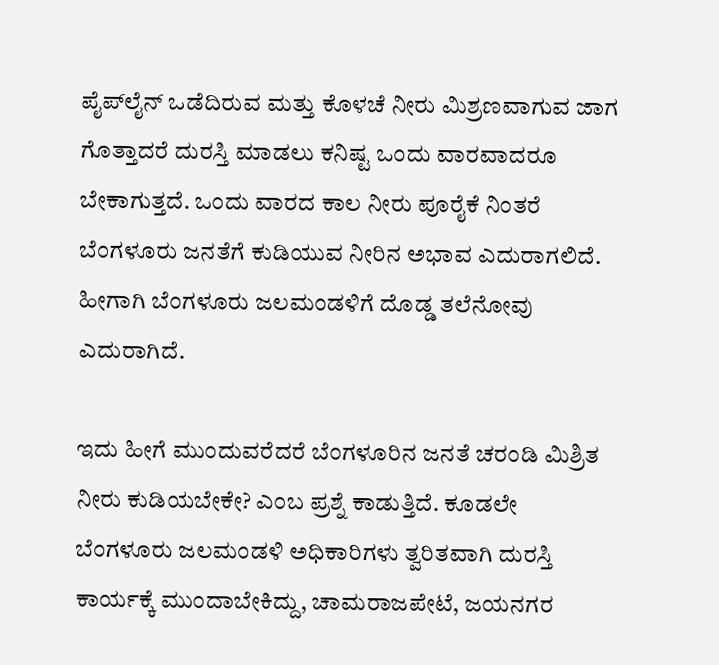ಪೈಪ್‌ಲೈನ್ ಒಡೆದಿರುವ ಮತ್ತು ಕೊಳಚೆ ನೀರು ಮಿಶ್ರಣವಾಗುವ ಜಾಗ ಗೊತ್ತಾದರೆ ದುರಸ್ತಿ ಮಾಡಲು ಕನಿಷ್ಟ ಒಂದು ವಾರವಾದರೂ ಬೇಕಾಗುತ್ತದೆ. ಒಂದು ವಾರದ ಕಾಲ ನೀರು ಪೂರೈಕೆ ನಿಂತರೆ ಬೆಂಗಳೂರು ಜನತೆಗೆ ಕುಡಿಯುವ ನೀರಿನ ಅಭಾವ ಎದುರಾಗಲಿದೆ. ಹೀಗಾಗಿ ಬೆಂಗಳೂರು ಜಲಮಂಡಳಿಗೆ ದೊಡ್ಡ ತಲೆನೋವು ಎದುರಾಗಿದೆ.

ಇದು ಹೀಗೆ ಮುಂದುವರೆದರೆ ಬೆಂಗಳೂರಿನ ಜನತೆ ಚರಂಡಿ ಮಿಶ್ರಿತ ನೀರು ಕುಡಿಯಬೇಕೇ? ಎಂಬ ಪ್ರಶ್ನೆ ಕಾಡುತ್ತಿದೆ. ಕೂಡಲೇ ಬೆಂಗಳೂರು ಜಲಮಂಡಳಿ ಅಧಿಕಾರಿಗಳು ತ್ವರಿತವಾಗಿ ದುರಸ್ತಿ ಕಾರ್ಯಕ್ಕೆ ಮುಂದಾಬೇಕಿದ್ದು, ಚಾಮರಾಜಪೇಟೆ, ಜಯನಗರ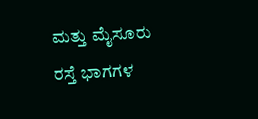ಮತ್ತು ಮೈಸೂರು ರಸ್ತೆ ಭಾಗಗಳ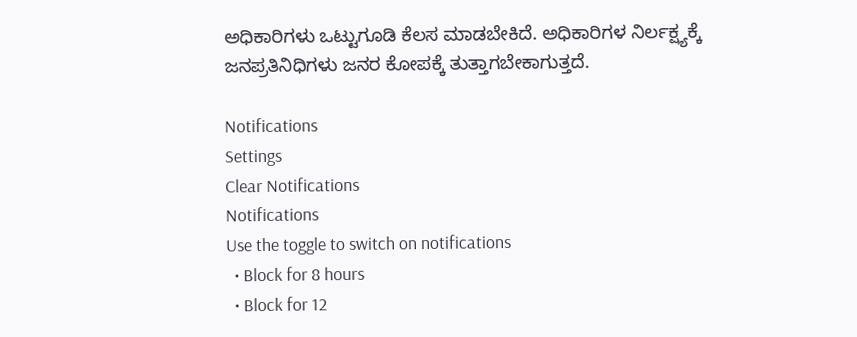ಅಧಿಕಾರಿಗಳು ಒಟ್ಟುಗೂಡಿ ಕೆಲಸ ಮಾಡಬೇಕಿದೆ. ಅಧಿಕಾರಿಗಳ ನಿರ್ಲಕ್ಷ್ಯಕ್ಕೆ ಜನಪ್ರತಿನಿಧಿಗಳು ಜನರ ಕೋಪಕ್ಕೆ ತುತ್ತಾಗಬೇಕಾಗುತ್ತದೆ.

Notifications
Settings
Clear Notifications
Notifications
Use the toggle to switch on notifications
  • Block for 8 hours
  • Block for 12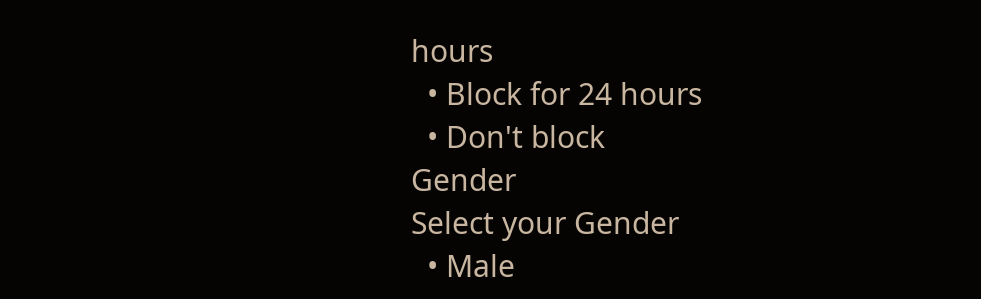hours
  • Block for 24 hours
  • Don't block
Gender
Select your Gender
  • Male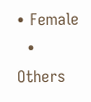• Female
  • Others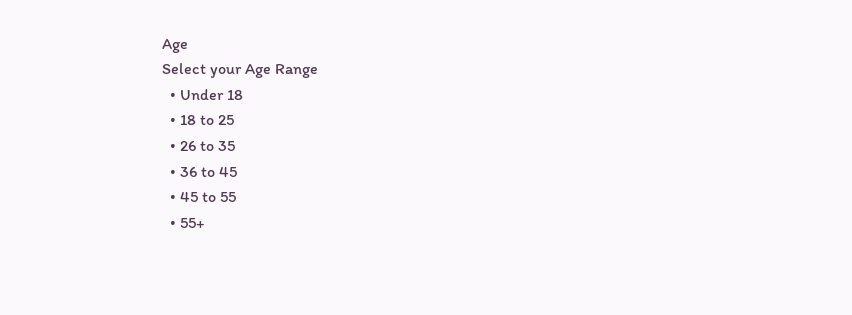Age
Select your Age Range
  • Under 18
  • 18 to 25
  • 26 to 35
  • 36 to 45
  • 45 to 55
  • 55+